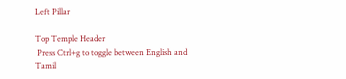Left Pillar

Top Temple Header
 Press Ctrl+g to toggle between English and Tamil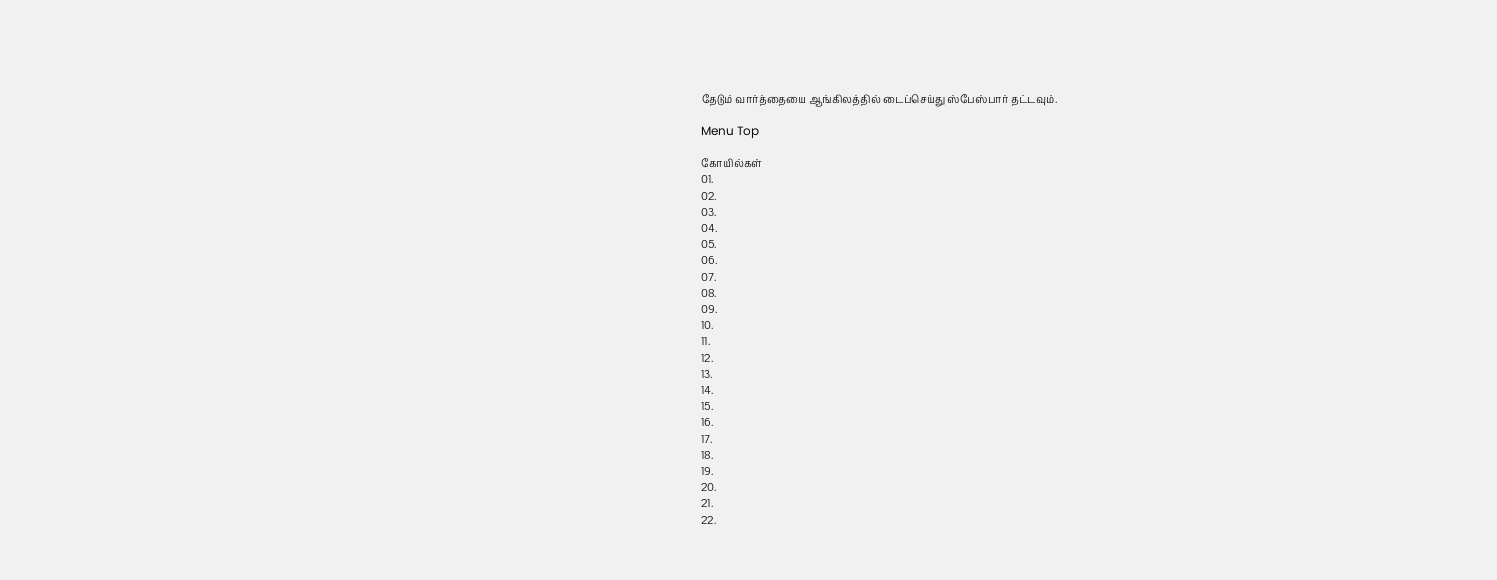தேடும் வார்த்தையை ஆங்கிலத்தில் டைப்செய்து ஸ்பேஸ்பார் தட்டவும்.

Menu Top

கோயில்கள்
01.
02.
03.
04.
05.
06.
07.
08.
09.
10.
11.
12.
13.
14.
15.
16.
17.
18.
19.
20.
21.
22.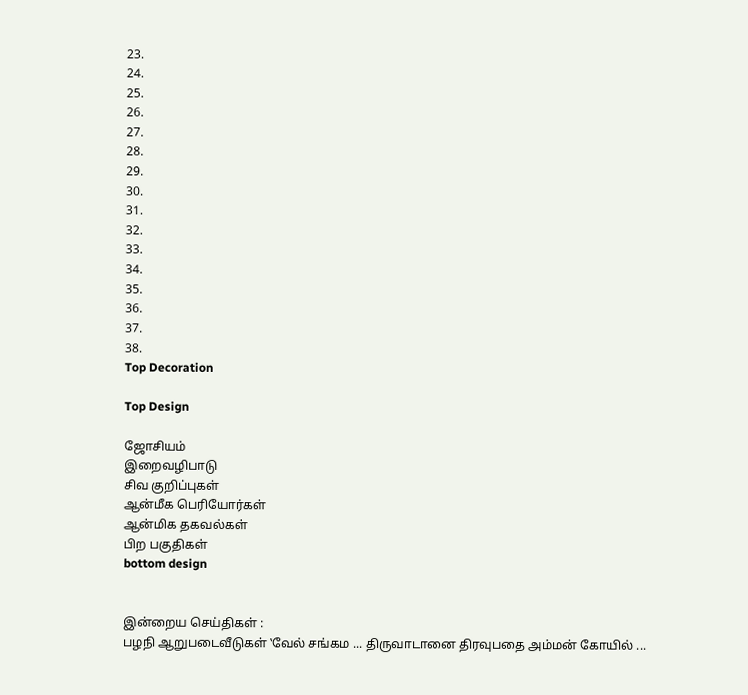23.
24.
25.
26.
27.
28.
29.
30.
31.
32.
33.
34.
35.
36.
37.
38.
Top Decoration

Top Design

ஜோசியம்
இறைவழிபாடு
சிவ குறிப்புகள்
ஆன்மீக பெரியோர்கள்
ஆன்மிக தகவல்கள்
பிற பகுதிகள்
bottom design


இன்றைய செய்திகள் :
பழநி ஆறுபடைவீடுகள் ‛வேல் சங்கம ... திருவாடானை திரவுபதை அம்மன் கோயில் ...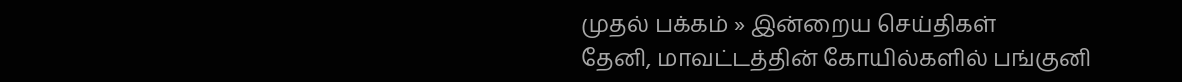முதல் பக்கம் » இன்றைய செய்திகள்
தேனி, மாவட்டத்தின் கோயில்களில் பங்குனி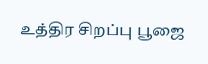உத்திர சிறப்பு பூஜை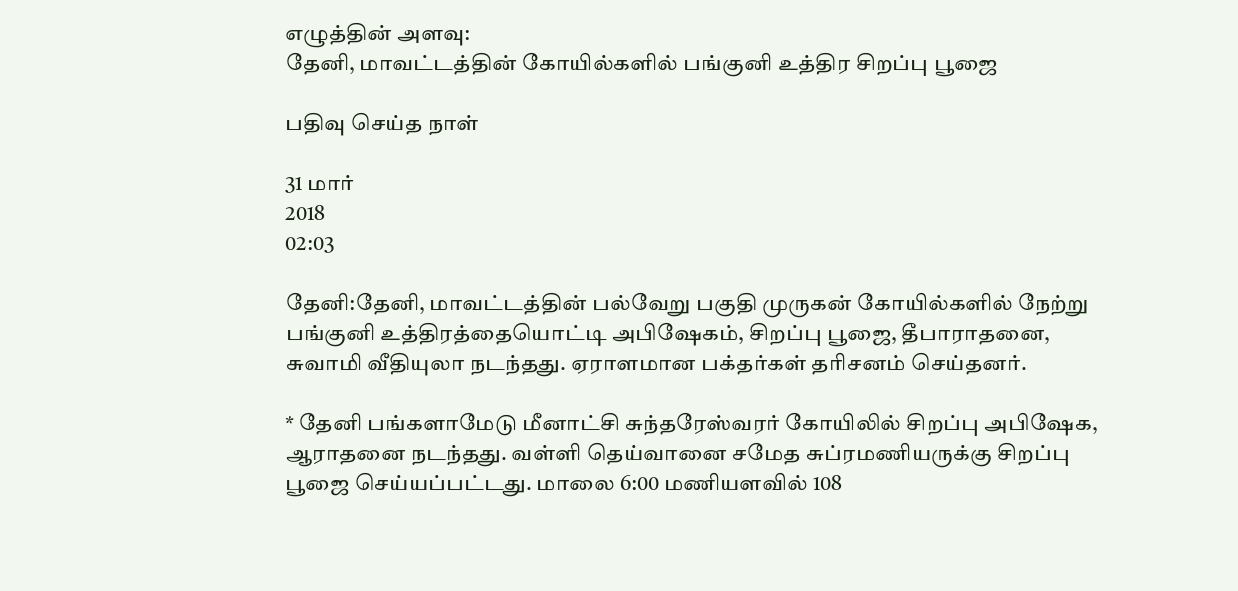எழுத்தின் அளவு:
தேனி, மாவட்டத்தின் கோயில்களில் பங்குனி உத்திர சிறப்பு பூஜை

பதிவு செய்த நாள்

31 மார்
2018
02:03

தேனி:தேனி, மாவட்டத்தின் பல்வேறு பகுதி முருகன் கோயில்களில் நேற்று பங்குனி உத்திரத்தையொட்டி அபிஷேகம், சிறப்பு பூஜை, தீபாராதனை, சுவாமி வீதியுலா நடந்தது. ஏராளமான பக்தர்கள் தரிசனம் செய்தனர்.

* தேனி பங்களாமேடு மீனாட்சி சுந்தரேஸ்வரர் கோயிலில் சிறப்பு அபிஷேக, ஆராதனை நடந்தது. வள்ளி தெய்வானை சமேத சுப்ரமணியருக்கு சிறப்பு பூஜை செய்யப்பட்டது. மாலை 6:00 மணியளவில் 108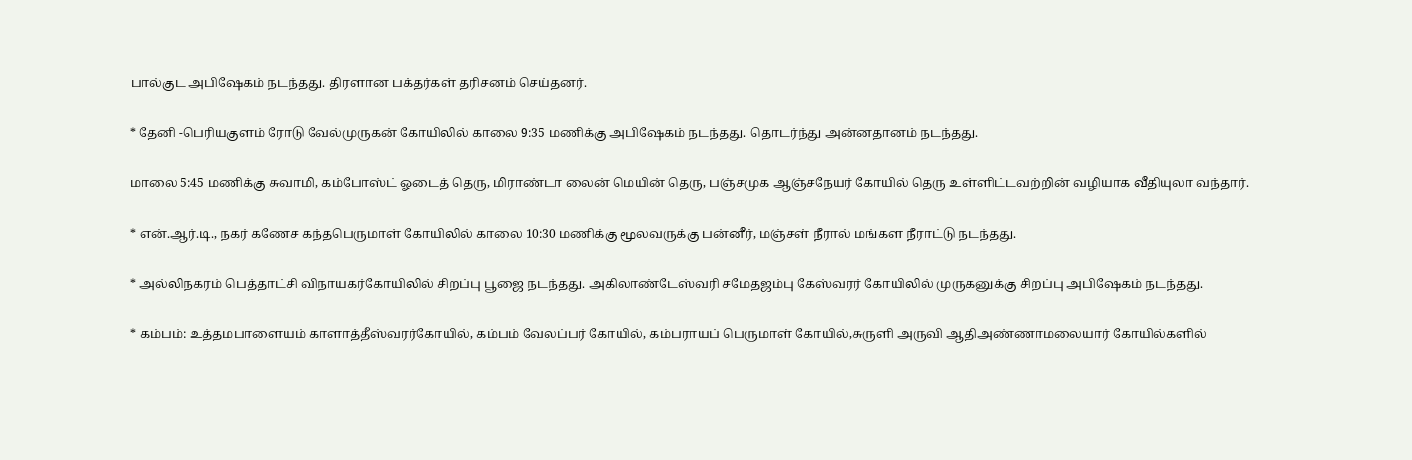பால்குட அபிஷேகம் நடந்தது. திரளான பக்தர்கள் தரிசனம் செய்தனர்.

* தேனி -பெரியகுளம் ரோடு வேல்முருகன் கோயிலில் காலை 9:35 மணிக்கு அபிஷேகம் நடந்தது. தொடர்ந்து அன்னதானம் நடந்தது.

மாலை 5:45 மணிக்கு சுவாமி, கம்போஸ்ட் ஓடைத் தெரு, மிராண்டா லைன் மெயின் தெரு, பஞ்சமுக ஆஞ்சநேயர் கோயில் தெரு உள்ளிட்டவற்றின் வழியாக வீதியுலா வந்தார்.

* என்.ஆர்.டி., நகர் கணேச கந்தபெருமாள் கோயிலில் காலை 10:30 மணிக்கு மூலவருக்கு பன்னீர், மஞ்சள் நீரால் மங்கள நீராட்டு நடந்தது.

* அல்லிநகரம் பெத்தாட்சி விநாயகர்கோயிலில் சிறப்பு பூஜை நடந்தது. அகிலாண்டேஸ்வரி சமேதஜம்பு கேஸ்வரர் கோயிலில் முருகனுக்கு சிறப்பு அபிஷேகம் நடந்தது.

* கம்பம்: உத்தமபாளையம் காளாத்தீஸ்வரர்கோயில், கம்பம் வேலப்பர் கோயில், கம்பராயப் பெருமாள் கோயில்,சுருளி அருவி ஆதிஅண்ணாமலையார் கோயில்களில்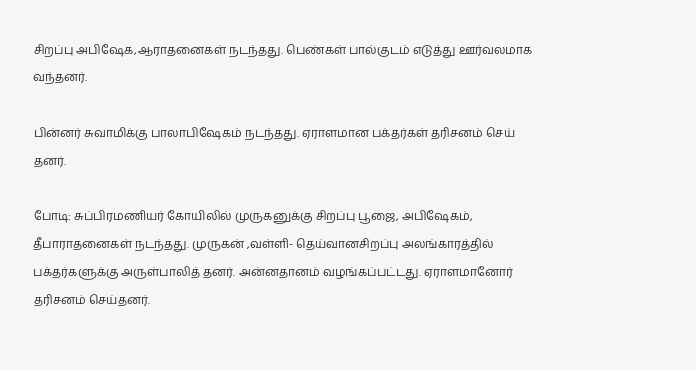சிறப்பு அபிஷேக,ஆராதனைகள் நடந்தது. பெண்கள் பால்குடம் எடுத்து ஊர்வலமாக வந்தனர்.

பின்னர் சுவாமிக்கு பாலாபிஷேகம் நடந்தது. ஏராளமான பக்தர்கள் தரிசனம் செய் தனர்.

போடி: சுப்பிரமணியர் கோயிலில் முருகனுக்கு சிறப்பு பூஜை, அபிஷேகம், தீபாராதனைகள் நடந்தது. முருகன் ,வள்ளி- தெய்வானசிறப்பு அலங்காரத்தில் பக்தர்களுக்கு அருள்பாலித் தனர். அன்னதானம் வழங்கப்பட்டது. ஏராளமானோர் தரிசனம் செய்தனர்.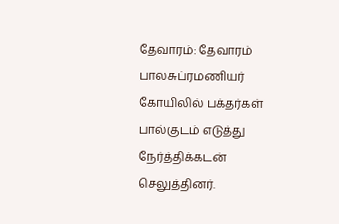தேவாரம்: தேவாரம் பாலசுப்ரமணியர் கோயிலில் பக்தர்கள் பால்குடம் எடுத்து நேர்த்திக்கடன் செலுத்தினர்.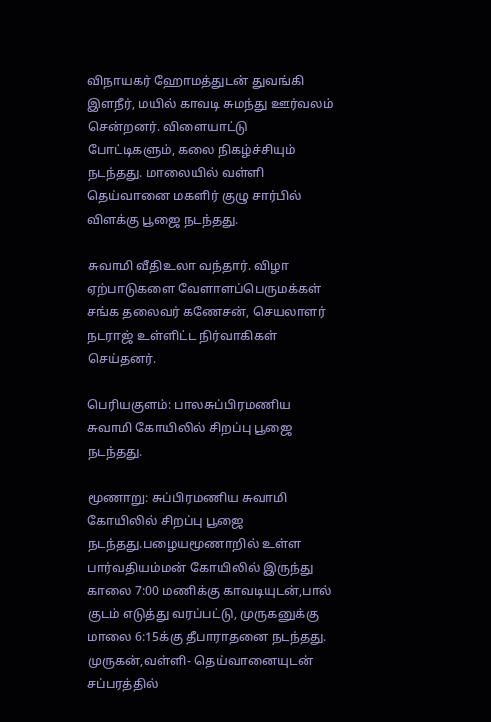விநாயகர் ஹோமத்துடன் துவங்கி இளநீர், மயில் காவடி சுமந்து ஊர்வலம் சென்றனர். விளையாட்டு போட்டிகளும், கலை நிகழ்ச்சியும் நடந்தது. மாலையில் வள்ளி தெய்வானை மகளிர் குழு சார்பில் விளக்கு பூஜை நடந்தது.

சுவாமி வீதிஉலா வந்தார். விழா ஏற்பாடுகளை வேளாளப்பெருமக்கள் சங்க தலைவர் கணேசன், செயலாளர் நடராஜ் உள்ளிட்ட நிர்வாகிகள் செய்தனர்.

பெரியகுளம்: பாலசுப்பிரமணிய சுவாமி கோயிலில் சிறப்பு பூஜை நடந்தது.

மூணாறு: சுப்பிரமணிய சுவாமி கோயிலில் சிறப்பு பூஜை நடந்தது.பழையமூணாறில் உள்ள பார்வதியம்மன் கோயிலில் இருந்து காலை 7:00 மணிக்கு காவடியுடன்,பால் குடம் எடுத்து வரப்பட்டு, முருகனுக்கு மாலை 6:15க்கு தீபாராதனை நடந்தது. முருகன்,வள்ளி- தெய்வானையுடன் சப்பரத்தில்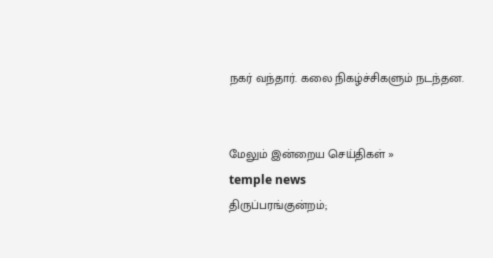நகர் வந்தார். கலை நிகழ்ச்சிகளும் நடந்தன.


மேலும் இன்றைய செய்திகள் »
temple news
திருப்பரங்குன்றம்;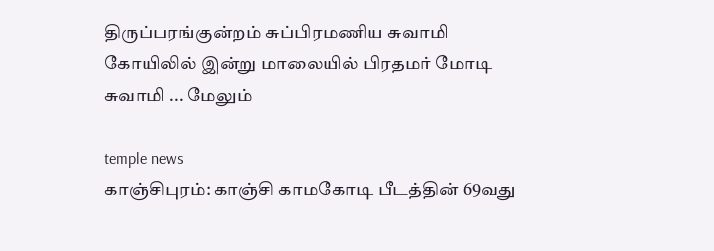திருப்பரங்குன்றம் சுப்பிரமணிய சுவாமி கோயிலில் இன்று மாலையில் பிரதமர் மோடி சுவாமி ... மேலும்

temple news
காஞ்சிபுரம்: காஞ்சி காமகோடி பீடத்தின் 69வது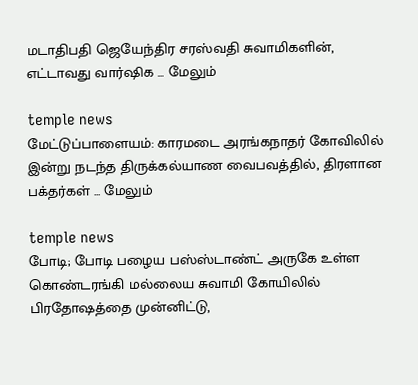மடாதிபதி ஜெயேந்திர சரஸ்வதி சுவாமிகளின், எட்டாவது வார்ஷிக ... மேலும்

temple news
மேட்டுப்பாளையம்: காரமடை அரங்கநாதர் கோவிலில் இன்று நடந்த திருக்கல்யாண வைபவத்தில், திரளான பக்தர்கள் ... மேலும்

temple news
போடி; போடி பழைய பஸ்ஸ்டாண்ட் அருகே உள்ள கொண்டரங்கி மல்லைய சுவாமி கோயிலில் பிரதோஷத்தை முன்னிட்டு,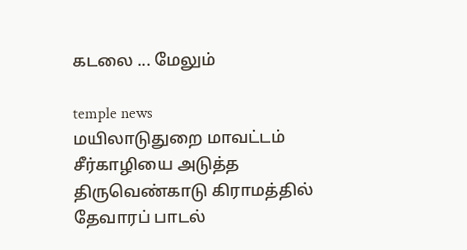கடலை ... மேலும்

temple news
மயிலாடுதுறை மாவட்டம் சீர்காழியை அடுத்த திருவெண்காடு கிராமத்தில் தேவாரப் பாடல்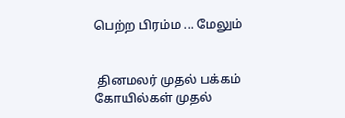பெற்ற பிரம்ம ... மேலும்


 தினமலர் முதல் பக்கம்   கோயில்கள் முதல்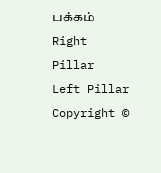பக்கம்
Right Pillar
Left Pillar
Copyright ©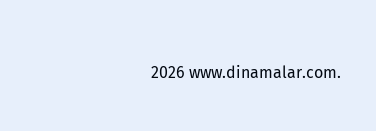2026 www.dinamalar.com.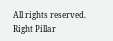All rights reserved.
Right Pillar